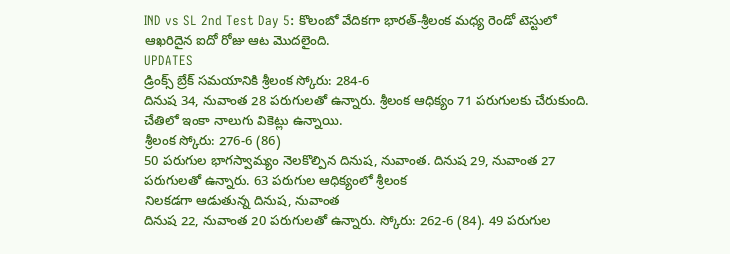IND vs SL 2nd Test Day 5: కొలంబో వేదికగా భారత్-శ్రీలంక మధ్య రెండో టెస్టులో ఆఖరిదైన ఐదో రోజు ఆట మొదలైంది.
UPDATES
డ్రింక్స్ బ్రేక్ సమయానికి శ్రీలంక స్కోరు: 284-6
దినుష 34, నువాంత 28 పరుగులతో ఉన్నారు. శ్రీలంక ఆధిక్యం 71 పరుగులకు చేరుకుంది. చేతిలో ఇంకా నాలుగు వికెట్లు ఉన్నాయి.
శ్రీలంక స్కోరు: 276-6 (86)
50 పరుగుల భాగస్వామ్యం నెలకొల్పిన దినుష, నువాంత. దినుష 29, నువాంత 27 పరుగులతో ఉన్నారు. 63 పరుగుల ఆధిక్యంలో శ్రీలంక
నిలకడగా ఆడుతున్న దినుష, నువాంత
దినుష 22, నువాంత 20 పరుగులతో ఉన్నారు. స్కోరు: 262-6 (84). 49 పరుగుల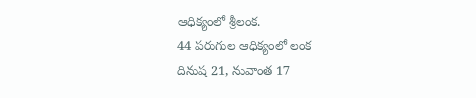ఆధిక్యంలో శ్రీలంక.
44 పరుగుల ఆధిక్యంలో లంక
దినుష 21, నువాంత 17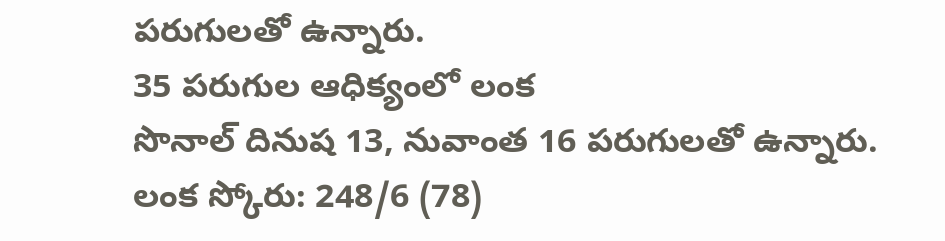పరుగులతో ఉన్నారు.
35 పరుగుల ఆధిక్యంలో లంక
సొనాల్ దినుష 13, నువాంత 16 పరుగులతో ఉన్నారు. లంక స్కోరు: 248/6 (78)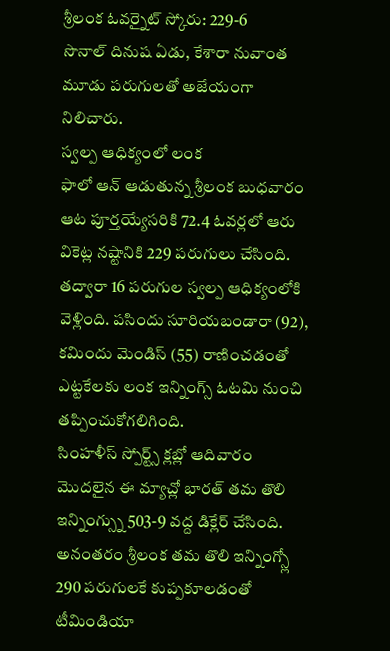శ్రీలంక ఓవర్నైట్ స్కోరు: 229-6
సొనాల్ దినుష ఏడు, కేశారా నువాంత మూడు పరుగులతో అజేయంగా నిలిచారు.
స్వల్ప ఆధిక్యంలో లంక
ఫాలో ఆన్ ఆడుతున్న శ్రీలంక బుధవారం ఆట పూర్తయ్యేసరికి 72.4 ఓవర్లలో ఆరు వికెట్ల నష్టానికి 229 పరుగులు చేసింది. తద్వారా 16 పరుగుల స్వల్ప ఆధిక్యంలోకి వెళ్లింది. పసిందు సూరియబండారా (92), కమిందు మెండిస్ (55) రాణించడంతో ఎట్టకేలకు లంక ఇన్నింగ్స్ ఓటమి నుంచి తప్పించుకోగలిగింది.
సింహళీస్ స్పోర్ట్స్ క్లబ్లో ఆదివారం మొదలైన ఈ మ్యాచ్లో భారత్ తమ తొలి ఇన్నింగ్స్ను 503-9 వద్ద డిక్లేర్ చేసింది. అనంతరం శ్రీలంక తమ తొలి ఇన్నింగ్స్లో 290 పరుగులకే కుప్పకూలడంతో టీమిండియా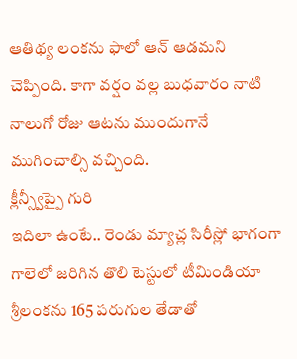ఆతిథ్య లంకను ఫాలో ఆన్ ఆడమని చెప్పింది. కాగా వర్షం వల్ల బుధవారం నాటి నాలుగో రోజు ఆటను ముందుగానే ముగించాల్సి వచ్చింది.
క్లీన్స్వీప్పై గురి
ఇదిలా ఉంటే.. రెండు మ్యాచ్ల సిరీస్లో భాగంగా గాలెలో జరిగిన తొలి టెస్టులో టీమిండియా శ్రీలంకను 165 పరుగుల తేడాతో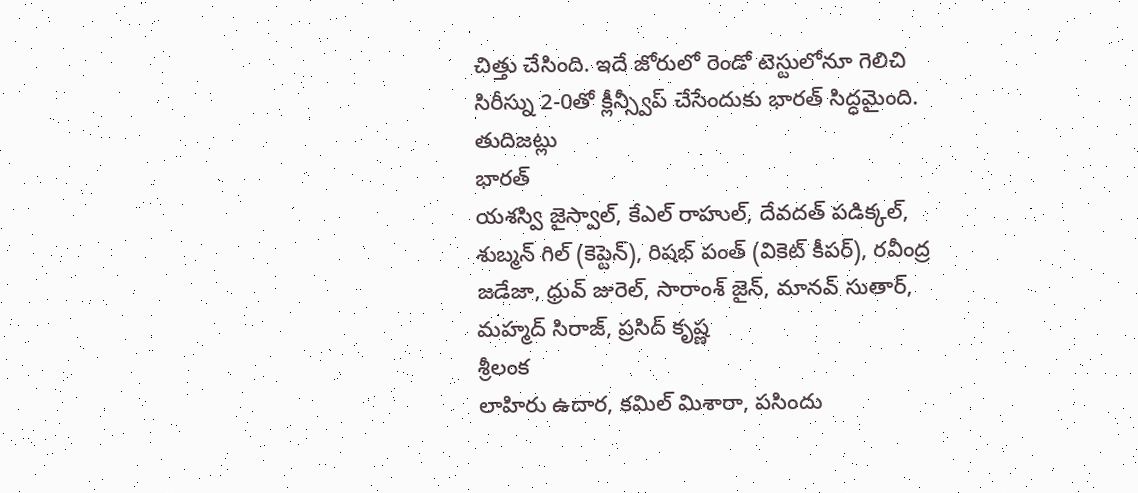చిత్తు చేసింది. ఇదే జోరులో రెండో టెస్టులోనూ గెలిచి సిరీస్ను 2-0తో క్లీన్స్వీప్ చేసేందుకు భారత్ సిద్ధమైంది.
తుదిజట్లు
భారత్
యశస్వి జైస్వాల్, కేఎల్ రాహుల్, దేవదత్ పడిక్కల్, శుబ్మన్ గిల్ (కెప్టెన్), రిషభ్ పంత్ (వికెట్ కీపర్), రవీంద్ర జడేజా, ధ్రువ్ జురెల్, సారాంశ్ జైన్, మానవ్ సుతార్, మహ్మద్ సిరాజ్, ప్రసిద్ కృష్ణ
శ్రీలంక
లాహిరు ఉదార, కమిల్ మిశారా, పసిందు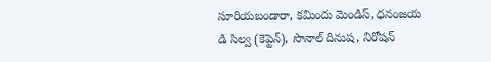సూరియబండారా, కమిందు మెండిస్, ధనంజయ డి సిల్వ (కెప్టెన్), సొనాల్ దినుష, నిరోషన్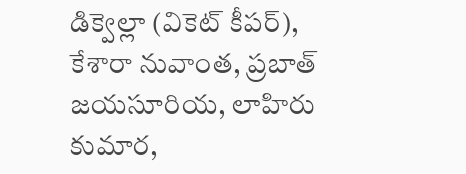డిక్వెల్లా (వికెట్ కీపర్), కేశారా నువాంత, ప్రబాత్ జయసూరియ, లాహిరు కుమార,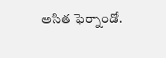అసిత ఫెర్నాండో.